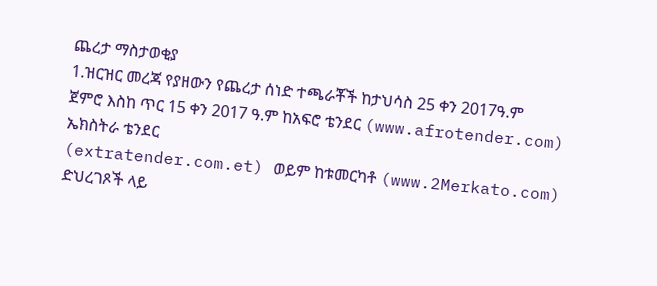ጨረታ ማስታወቂያ
1.ዝርዝር መረጃ የያዘውን የጨረታ ሰነድ ተጫራቾች ከታህሳስ 25 ቀን 2017ዓ.ም
ጀምሮ እስከ ጥር 15 ቀን 2017 ዓ.ም ከአፍሮ ቴንደር (www.afrotender.com) ኤክስትራ ቴንደር
(extratender.com.et) ወይም ከቱመርካቶ (www.2Merkato.com) ድህረገጾች ላይ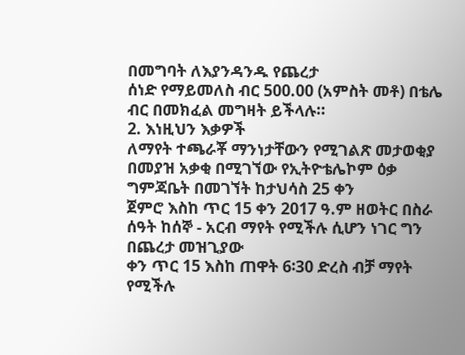በመግባት ለእያንዳንዱ የጨረታ
ሰነድ የማይመለስ ብር 500.00 (አምስት መቶ) በቴሌ ብር በመክፈል መግዛት ይችላሉ።
2. እነዚህን እቃዎች
ለማየት ተጫራቾ ማንነታቸውን የሚገልጽ መታወቂያ በመያዝ አቃቂ በሚገኘው የኢትዮቴሌኮም ዕቃ ግምጃቤት በመገኘት ከታህሳስ 25 ቀን
ጀምሮ እስከ ጥር 15 ቀን 2017 ዓ.ም ዘወትር በስራ ሰዓት ከሰኞ - አርብ ማየት የሚችሉ ሲሆን ነገር ግን በጨረታ መዝጊያው
ቀን ጥር 15 እስከ ጠዋት 6፡30 ድረስ ብቻ ማየት የሚችሉ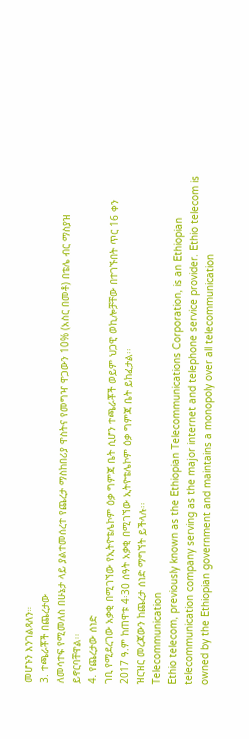መሆኑን እንገልጻለን።
3. ተጫራቾች በጨረታው
ለመሳተፍ የሚመለስ በሁኔታ ላይ ያልተመሰረተ የጨረታ ማስከበሪያ ዋስትና የመግዣ ዋጋውን 10% (አስር በመቶ) በቴሌ ብር ማስያዝ
ይኖርባቸዋል፡፡
4. የጨረታው ሰነድ
ገቢ የሚደረገው አቃቂ በሚገኘው የኢትዮቴሌኮም ዕቃ ግምጃ ቤት ሲሆን ተጫራቾች ወይም ህጋዊ ወኪሎቻቸው በተገኙበት ጥር 16 ቀን
2017 ዓ.ም ከጠዋቱ 4፡30 ሰዓት አቃቂ በሚገኘው ኢትዮቴሌኮም ዕቃ ግምጃ ቤት ይከፈታል፡፡
ዝርዝር መረጃውን ከጨረታ ሰነድ ማግኘት ይችላሉ፡፡
Telecommunication
Ethio telecom, previously known as the Ethiopian Telecommunications Corporation, is an Ethiopian telecommunication company serving as the major internet and telephone service provider. Ethio telecom is owned by the Ethiopian government and maintains a monopoly over all telecommunication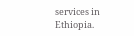services in Ethiopia.